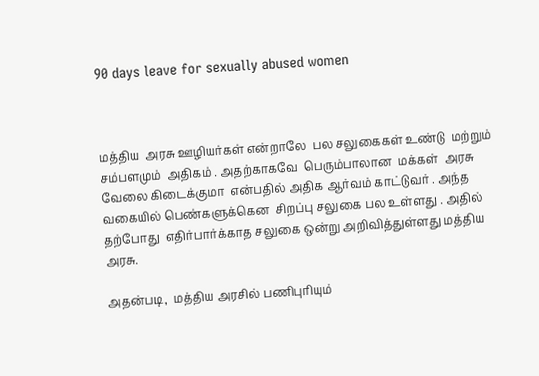90 days leave for sexually abused women



மத்திய  அரசு ஊழியர்கள் என்றாலே  பல சலுகைகள் உண்டு  மற்றும்  சம்பளமும்  அதிகம் . அதற்காகவே  பெரும்பாலான  மக்கள்  அரசு  வேலை கிடைக்குமா  என்பதில் அதிக ஆர்வம் காட்டுவர் . அந்த வகையில் பெண்களுக்கென  சிறப்பு சலுகை பல உள்ளது . அதில்  தற்போது  எதிர்பார்க்காத சலுகை ஒன்று அறிவித்துள்ளது மத்திய அரசு.

அதன்படி,  மத்திய அரசில் பணிபுரியும்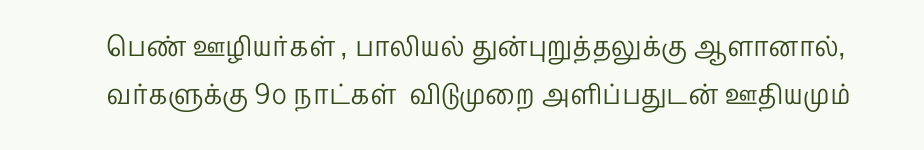பெண் ஊழியர்கள் , பாலியல் துன்புறுத்தலுக்கு ஆளானால்,  வர்களுக்கு 9௦ நாட்கள்  விடுமுறை அளிப்பதுடன் ஊதியமும்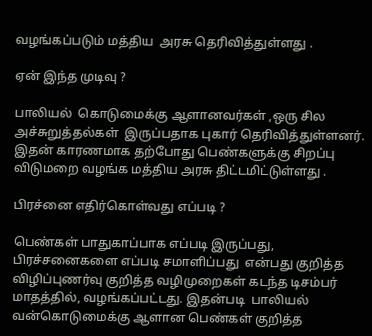வழங்கப்படும் மத்திய  அரசு தெரிவித்துள்ளது .

ஏன் இந்த முடிவு ?

பாலியல்  கொடுமைக்கு ஆளானவர்கள் ,ஒரு சில அச்சுறுத்தல்கள்  இருப்பதாக புகார் தெரிவித்துள்ளனர்.  இதன் காரணமாக தற்போது பெண்களுக்கு சிறப்பு விடுமறை வழங்க மத்திய அரசு திட்டமிட்டுள்ளது .

பிரச்னை எதிர்கொள்வது எப்படி ?

பெண்கள் பாதுகாப்பாக எப்படி இருப்பது, பிரச்சனைகளை எப்படி சமாளிப்பது  என்பது குறித்த விழிப்புணர்வு குறித்த வழிமுறைகள் கடந்த டிசம்பர் மாதத்தில், வழங்கப்பட்டது. இதன்படி  பாலியல்  வன்கொடுமைக்கு ஆளான பெண்கள் குறித்த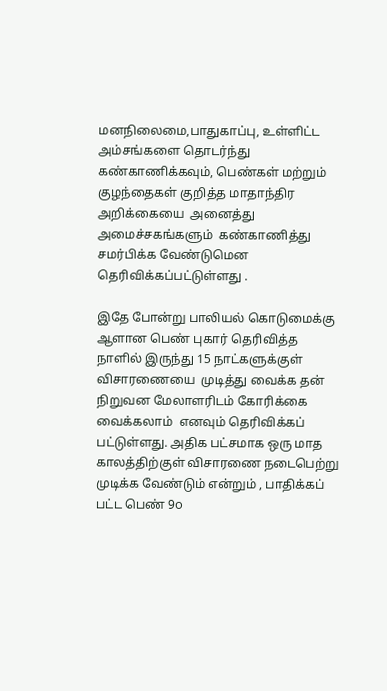மனநிலைமை,பாதுகாப்பு, உள்ளிட்ட அம்சங்களை தொடர்ந்து கண்காணிக்கவும், பெண்கள் மற்றும் குழந்தைகள் குறித்த மாதாந்திர அறிக்கையை  அனைத்து அமைச்சகங்களும்  கண்காணித்து சமர்பிக்க வேண்டுமென தெரிவிக்கப்பட்டுள்ளது .

இதே போன்று பாலியல் கொடுமைக்கு ஆளான பெண் புகார் தெரிவித்த நாளில் இருந்து 15 நாட்களுக்குள்  விசாரணையை  முடித்து வைக்க தன் நிறுவன மேலாளரிடம் கோரிக்கை வைக்கலாம்  எனவும் தெரிவிக்கப் பட்டுள்ளது. அதிக பட்சமாக ஒரு மாத  காலத்திற்குள் விசாரணை நடைபெற்று முடிக்க வேண்டும் என்றும் , பாதிக்கப் பட்ட பெண் 9௦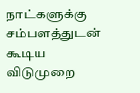நாட்களுக்கு சம்பளத்துடன்  கூடிய விடுமுறை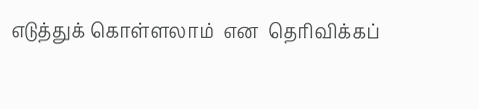எடுத்துக் கொள்ளலாம்  என  தெரிவிக்கப்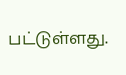பட்டுள்ளது.